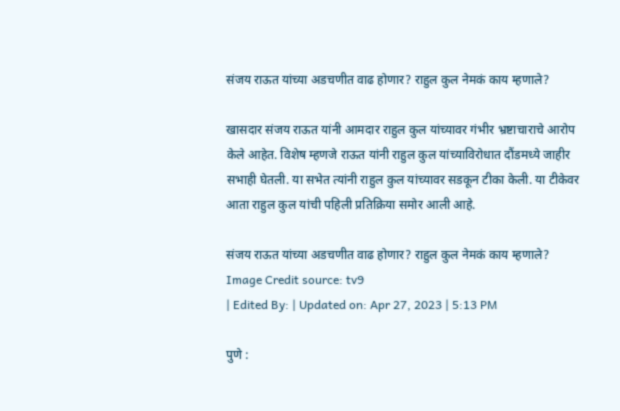संजय राऊत यांच्या अडचणीत वाढ होणार? राहुल कुल नेमकं काय म्हणाले?

खासदार संजय राऊत यांनी आमदार राहुल कुल यांच्यावर गंभीर भ्रष्टाचाराचे आरोप केले आहेत. विशेष म्हणजे राऊत यांनी राहुल कुल यांच्याविरोधात दौंडमध्ये जाहीर सभाही घेतली. या सभेत त्यांनी राहुल कुल यांच्यावर सडकून टीका केली. या टीकेवर आता राहुल कुल यांची पहिली प्रतिक्रिया समोर आली आहे.

संजय राऊत यांच्या अडचणीत वाढ होणार? राहुल कुल नेमकं काय म्हणाले?
Image Credit source: tv9
| Edited By: | Updated on: Apr 27, 2023 | 5:13 PM

पुणे :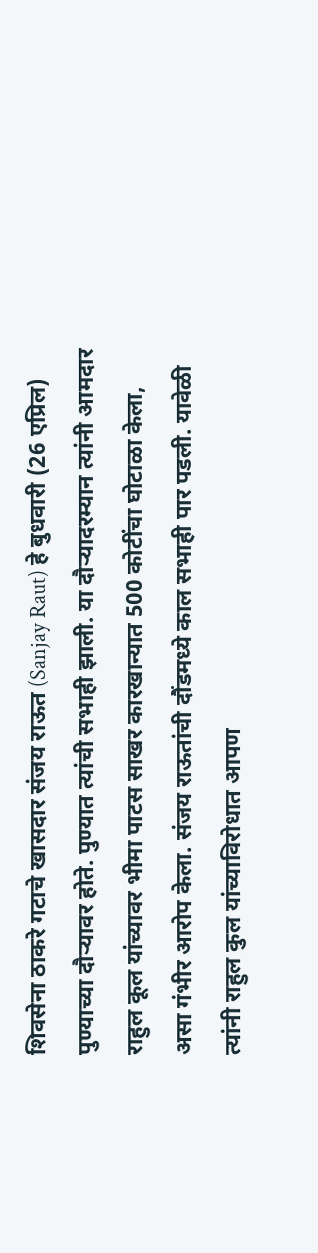शिवसेना ठाकरे गटाचे खासदार संजय राऊत (Sanjay Raut) हे बुधवारी (26 एप्रिल) पुण्याच्या दौऱ्यावर होते. पुण्यात त्यांची सभाही झाली. या दौऱ्यादरम्यान त्यांनी आमदार राहुल कूल यांच्यावर भीमा पाटस साखर कारखान्यात 500 कोटींचा घोटाळा केला, असा गंभीर आरोप केला. संजय राऊतांची दौंडमध्ये काल सभाही पार पडली. यावेळी त्यांनी राहुल कुल यांच्याविरोधात आपण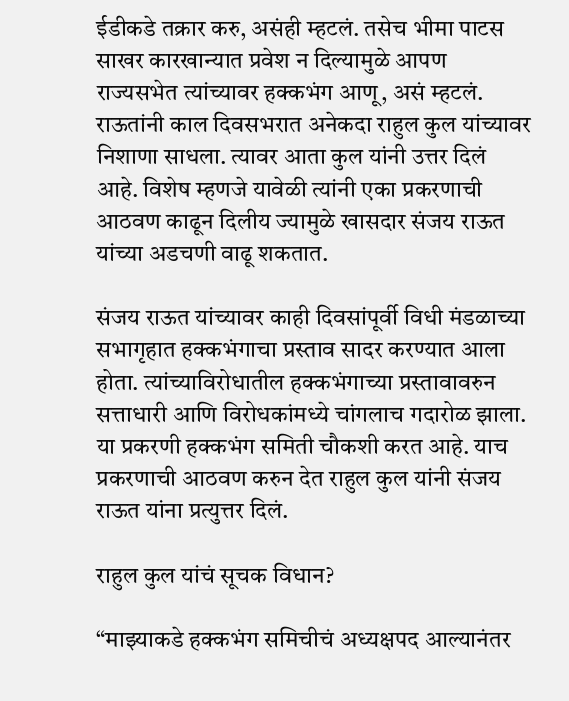ईडीकडे तक्रार करु, असंही म्हटलं. तसेच भीमा पाटस साखर कारखान्यात प्रवेश न दिल्यामुळे आपण राज्यसभेत त्यांच्यावर हक्कभंग आणू, असं म्हटलं. राऊतांनी काल दिवसभरात अनेकदा राहुल कुल यांच्यावर निशाणा साधला. त्यावर आता कुल यांनी उत्तर दिलं आहे. विशेष म्हणजे यावेळी त्यांनी एका प्रकरणाची आठवण काढून दिलीय ज्यामुळे खासदार संजय राऊत यांच्या अडचणी वाढू शकतात.

संजय राऊत यांच्यावर काही दिवसांपूर्वी विधी मंडळाच्या सभागृहात हक्कभंगाचा प्रस्ताव सादर करण्यात आला होता. त्यांच्याविरोधातील हक्कभंगाच्या प्रस्तावावरुन सत्ताधारी आणि विरोधकांमध्ये चांगलाच गदारोळ झाला. या प्रकरणी हक्कभंग समिती चौकशी करत आहे. याच प्रकरणाची आठवण करुन देत राहुल कुल यांनी संजय राऊत यांना प्रत्युत्तर दिलं.

राहुल कुल यांचं सूचक विधान?

“माझ्याकडे हक्कभंग समिचीचं अध्यक्षपद आल्यानंतर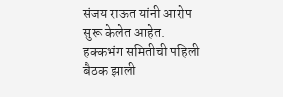संजय राऊत यांनी आरोप सुरू केलेत आहेत. हक्कभंग समितीची पहिली बैठक झाली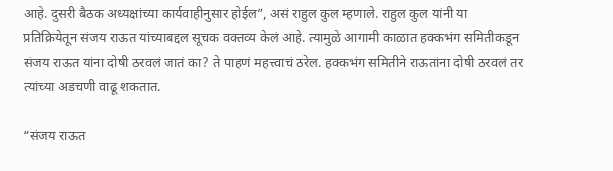आहे. दुसरी बैठक अध्यक्षांच्या कार्यवाहीनुसार होईल”, असं राहुल कुल म्हणाले. राहुल कुल यांनी या प्रतिक्रियेतून संजय राऊत यांच्याबद्दल सूचक वक्तव्य केलं आहे. त्यामुळे आगामी काळात हक्कभंग समितीकडून संजय राऊत यांना दोषी ठरवलं जातं का? ते पाहणं महत्त्वाचं ठरेल. हक्कभंग समितीने राऊतांना दोषी ठरवलं तर त्यांच्या अडचणी वाढू शकतात.

“संजय राऊत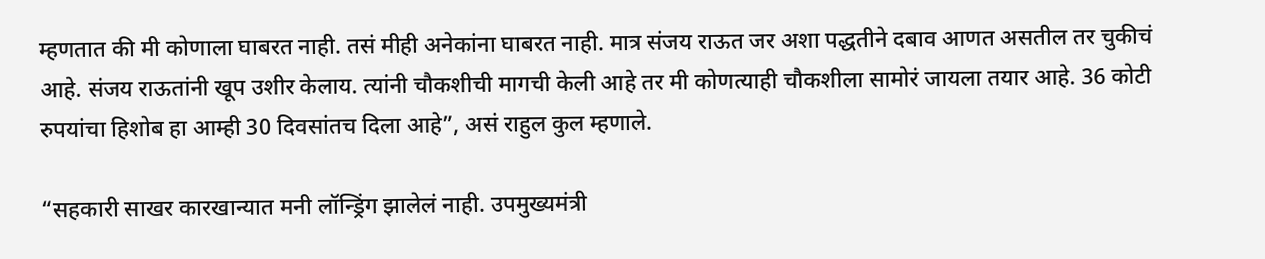म्हणतात की मी कोणाला घाबरत नाही. तसं मीही अनेकांना घाबरत नाही. मात्र संजय राऊत जर अशा पद्धतीने दबाव आणत असतील तर चुकीचं आहे. संजय राऊतांनी खूप उशीर केलाय. त्यांनी चौकशीची मागची केली आहे तर मी कोणत्याही चौकशीला सामोरं जायला तयार आहे. 36 कोटी रुपयांचा हिशोब हा आम्ही 30 दिवसांतच दिला आहे”, असं राहुल कुल म्हणाले.

“सहकारी साखर कारखान्यात मनी लॉन्ड्रिंग झालेलं नाही. उपमुख्यमंत्री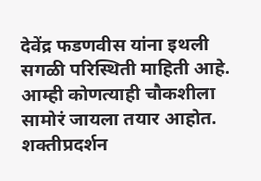देवेंद्र फडणवीस यांना इथली सगळी परिस्थिती माहिती आहे. आम्ही कोणत्याही चौकशीला सामोरं जायला तयार आहोत. शक्तीप्रदर्शन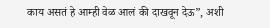काय असतं हे आम्ही वेळ आलं की दाखवून देऊ”, अशी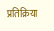प्रतिक्रिया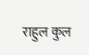राहुल कुल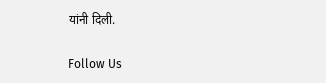यांनी दिली.

Follow Us